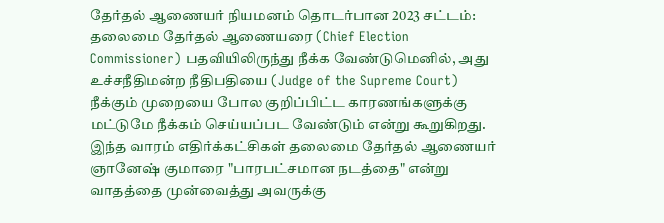தேர்தல் ஆணையர் நியமனம் தொடர்பான 2023 சட்டம்: தலைமை தேர்தல் ஆணையரை (Chief Election Commissioner) பதவியிலிருந்து நீக்க வேண்டுமெனில், அது உச்சநீதிமன்ற நீதிபதியை (Judge of the Supreme Court) நீக்கும் முறையை போல குறிப்பிட்ட காரணங்களுக்கு மட்டுமே நீக்கம் செய்யப்பட வேண்டும் என்று கூறுகிறது.
இந்த வாரம் எதிர்க்கட்சிகள் தலைமை தேர்தல் ஆணையர் ஞானேஷ் குமாரை "பாரபட்சமான நடத்தை" என்று வாதத்தை முன்வைத்து அவருக்கு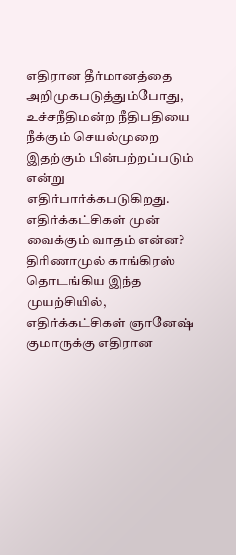எதிரான தீர்மானத்தை அறிமுகபடுத்தும்போது, உச்சநீதிமன்ற நீதிபதியை நீக்கும் செயல்முறை இதற்கும் பின்பற்றப்படும் என்று எதிர்பார்க்கபடுகிறது.
எதிர்க்கட்சிகள் முன் வைக்கும் வாதம் என்ன?
திரிணாமுல் காங்கிரஸ் தொடங்கிய இந்த முயற்சியில், எதிர்க்கட்சிகள் ஞானேஷ் குமாருக்கு எதிரான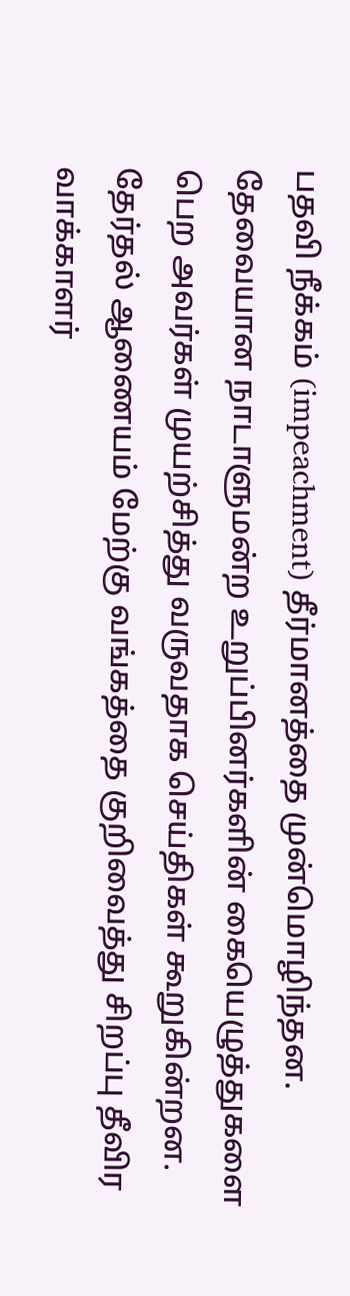பதவி நீக்கம் (impeachment) தீர்மானத்தை முன்மொழிந்தன. தேவையான நாடாளுமன்ற உறுப்பினர்களின் கையெழுத்துகளை பெற அவர்கள் முயற்சித்து வருவதாக செய்திகள் கூறுகின்றன. தேர்தல் ஆணையம் மேற்கு வங்கத்தை குறிவைத்து சிறப்பு தீவிர வாக்காளர்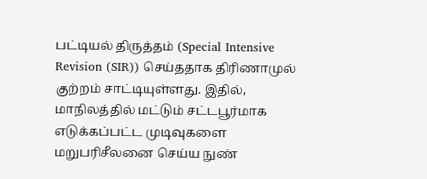பட்டியல் திருத்தம் (Special Intensive Revision (SIR)) செய்ததாக திரிணாமுல் குற்றம் சாட்டியுள்ளது. இதில், மாநிலத்தில் மட்டும் சட்டபூர்மாக எடுக்கப்பட்ட முடிவுகளை மறுபரிசீலனை செய்ய நுண்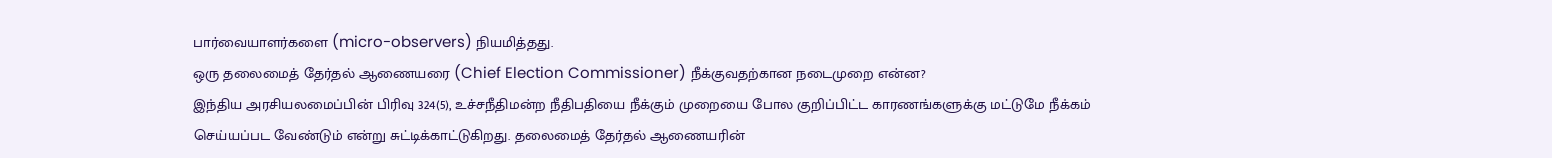பார்வையாளர்களை (micro-observers) நியமித்தது.
ஒரு தலைமைத் தேர்தல் ஆணையரை (Chief Election Commissioner) நீக்குவதற்கான நடைமுறை என்ன?
இந்திய அரசியலமைப்பின் பிரிவு 324(5), உச்சநீதிமன்ற நீதிபதியை நீக்கும் முறையை போல குறிப்பிட்ட காரணங்களுக்கு மட்டுமே நீக்கம் செய்யப்பட வேண்டும் என்று சுட்டிக்காட்டுகிறது. தலைமைத் தேர்தல் ஆணையரின்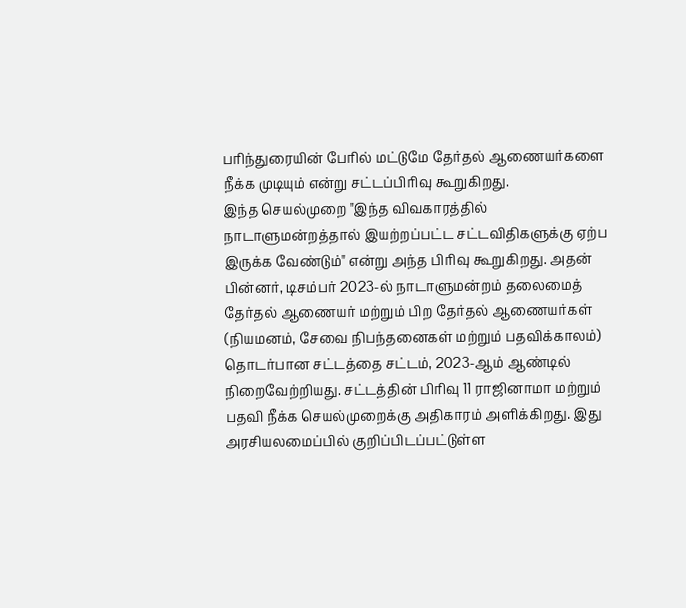பரிந்துரையின் பேரில் மட்டுமே தேர்தல் ஆணையர்களை நீக்க முடியும் என்று சட்டப்பிரிவு கூறுகிறது.
இந்த செயல்முறை "இந்த விவகாரத்தில் நாடாளுமன்றத்தால் இயற்றப்பட்ட சட்டவிதிகளுக்கு ஏற்ப இருக்க வேண்டும்" என்று அந்த பிரிவு கூறுகிறது. அதன் பின்னர், டிசம்பர் 2023-ல் நாடாளுமன்றம் தலைமைத் தேர்தல் ஆணையர் மற்றும் பிற தேர்தல் ஆணையர்கள் (நியமனம், சேவை நிபந்தனைகள் மற்றும் பதவிக்காலம்) தொடர்பான சட்டத்தை சட்டம், 2023-ஆம் ஆண்டில் நிறைவேற்றியது. சட்டத்தின் பிரிவு 11 ராஜினாமா மற்றும் பதவி நீக்க செயல்முறைக்கு அதிகாரம் அளிக்கிறது. இது அரசியலமைப்பில் குறிப்பிடப்பட்டுள்ள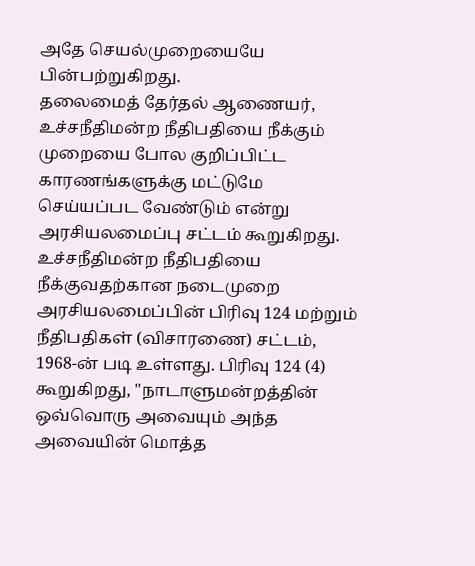அதே செயல்முறையையே பின்பற்றுகிறது.
தலைமைத் தேர்தல் ஆணையர், உச்சநீதிமன்ற நீதிபதியை நீக்கும் முறையை போல குறிப்பிட்ட காரணங்களுக்கு மட்டுமே செய்யப்பட வேண்டும் என்று அரசியலமைப்பு சட்டம் கூறுகிறது.
உச்சநீதிமன்ற நீதிபதியை நீக்குவதற்கான நடைமுறை அரசியலமைப்பின் பிரிவு 124 மற்றும் நீதிபதிகள் (விசாரணை) சட்டம், 1968-ன் படி உள்ளது. பிரிவு 124 (4) கூறுகிறது, "நாடாளுமன்றத்தின் ஒவ்வொரு அவையும் அந்த அவையின் மொத்த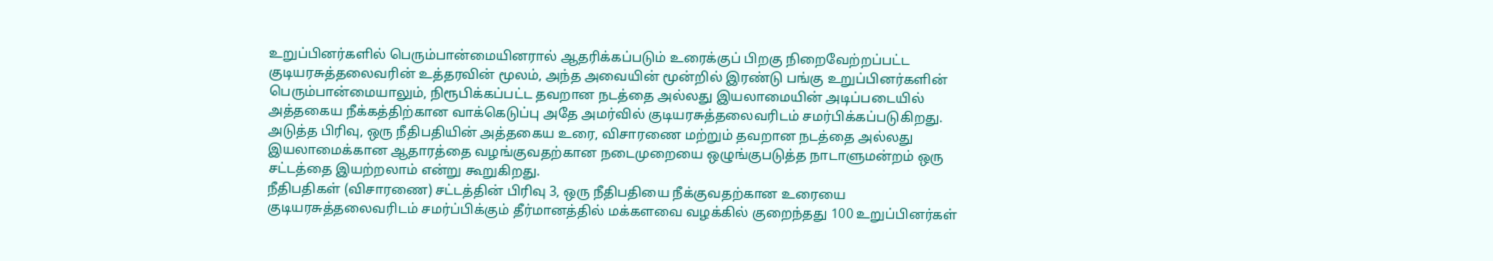உறுப்பினர்களில் பெரும்பான்மையினரால் ஆதரிக்கப்படும் உரைக்குப் பிறகு நிறைவேற்றப்பட்ட குடியரசுத்தலைவரின் உத்தரவின் மூலம், அந்த அவையின் மூன்றில் இரண்டு பங்கு உறுப்பினர்களின் பெரும்பான்மையாலும், நிரூபிக்கப்பட்ட தவறான நடத்தை அல்லது இயலாமையின் அடிப்படையில் அத்தகைய நீக்கத்திற்கான வாக்கெடுப்பு அதே அமர்வில் குடியரசுத்தலைவரிடம் சமர்பிக்கப்படுகிறது.
அடுத்த பிரிவு, ஒரு நீதிபதியின் அத்தகைய உரை, விசாரணை மற்றும் தவறான நடத்தை அல்லது இயலாமைக்கான ஆதாரத்தை வழங்குவதற்கான நடைமுறையை ஒழுங்குபடுத்த நாடாளுமன்றம் ஒரு சட்டத்தை இயற்றலாம் என்று கூறுகிறது.
நீதிபதிகள் (விசாரணை) சட்டத்தின் பிரிவு 3, ஒரு நீதிபதியை நீக்குவதற்கான உரையை குடியரசுத்தலைவரிடம் சமர்ப்பிக்கும் தீர்மானத்தில் மக்களவை வழக்கில் குறைந்தது 100 உறுப்பினர்கள்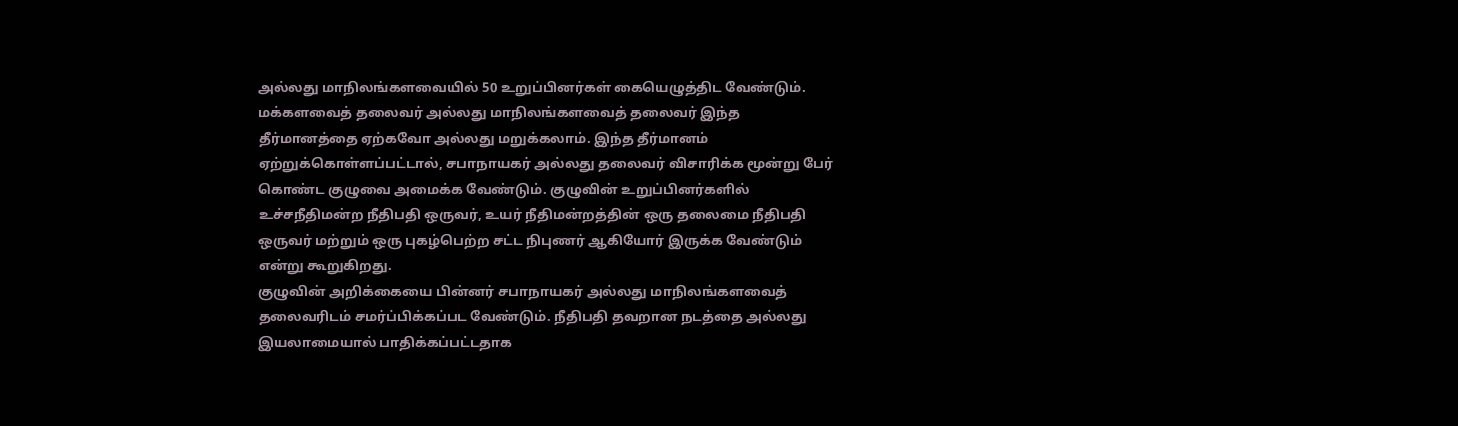அல்லது மாநிலங்களவையில் 50 உறுப்பினர்கள் கையெழுத்திட வேண்டும். மக்களவைத் தலைவர் அல்லது மாநிலங்களவைத் தலைவர் இந்த தீர்மானத்தை ஏற்கவோ அல்லது மறுக்கலாம். இந்த தீர்மானம் ஏற்றுக்கொள்ளப்பட்டால், சபாநாயகர் அல்லது தலைவர் விசாரிக்க மூன்று பேர் கொண்ட குழுவை அமைக்க வேண்டும். குழுவின் உறுப்பினர்களில் உச்சநீதிமன்ற நீதிபதி ஒருவர், உயர் நீதிமன்றத்தின் ஒரு தலைமை நீதிபதி ஒருவர் மற்றும் ஒரு புகழ்பெற்ற சட்ட நிபுணர் ஆகியோர் இருக்க வேண்டும் என்று கூறுகிறது.
குழுவின் அறிக்கையை பின்னர் சபாநாயகர் அல்லது மாநிலங்களவைத் தலைவரிடம் சமர்ப்பிக்கப்பட வேண்டும். நீதிபதி தவறான நடத்தை அல்லது இயலாமையால் பாதிக்கப்பட்டதாக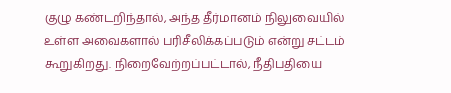குழு கண்டறிந்தால், அந்த தீர்மானம் நிலுவையில் உள்ள அவைகளால் பரிசீலிக்கப்படும் என்று சட்டம் கூறுகிறது. நிறைவேற்றப்பட்டால், நீதிபதியை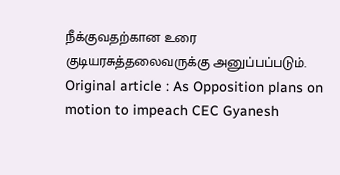நீக்குவதற்கான உரை குடியரசுத்தலைவருக்கு அனுப்பப்படும்.
Original article : As Opposition plans on motion to impeach CEC Gyanesh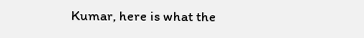Kumar, here is what the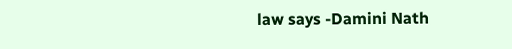law says -Damini Nath